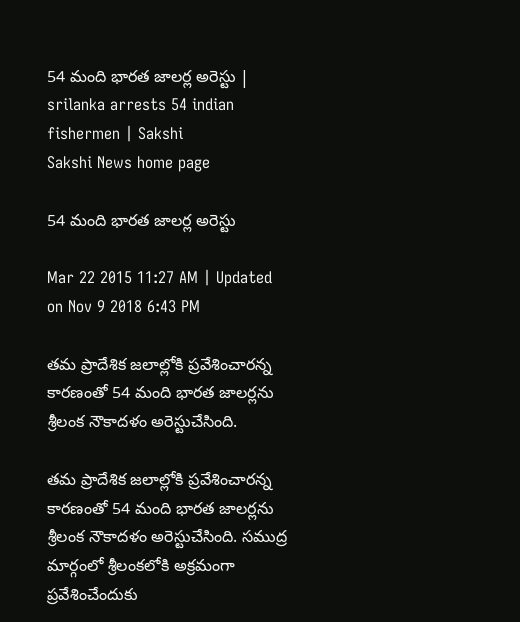54 మంది భారత జాలర్ల అరెస్టు | srilanka arrests 54 indian fishermen | Sakshi
Sakshi News home page

54 మంది భారత జాలర్ల అరెస్టు

Mar 22 2015 11:27 AM | Updated on Nov 9 2018 6:43 PM

తమ ప్రాదేశిక జలాల్లోకి ప్రవేశించారన్న కారణంతో 54 మంది భారత జాలర్లను శ్రీలంక నౌకాదళం అరెస్టుచేసింది.

తమ ప్రాదేశిక జలాల్లోకి ప్రవేశించారన్న కారణంతో 54 మంది భారత జాలర్లను శ్రీలంక నౌకాదళం అరెస్టుచేసింది. సముద్ర మార్గంలో శ్రీలంకలోకి అక్రమంగా ప్రవేశించేందుకు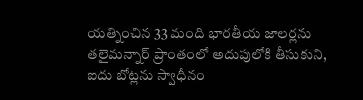యత్నించిన 33 మంది భారతీయ జాలర్లను తలైమన్నార్ ప్రాంతంలో అదుపులోకి తీసుకుని, ఐదు బోట్లను స్వాధీనం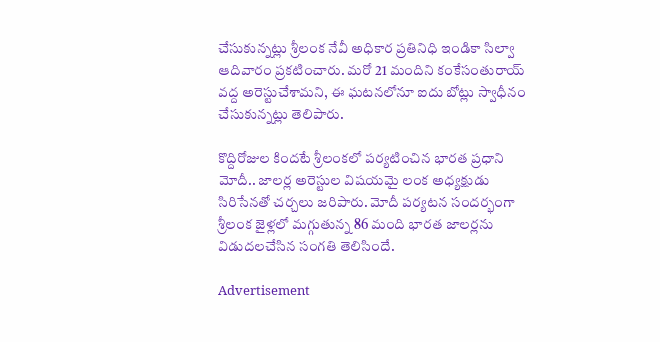చేసుకున్నట్లు శ్రీలంక నేవీ అధికార ప్రతినిధి ఇండికా సిల్వా ఆదివారం ప్రకటించారు. మరో 21 మందిని కంకేసంతురాయ్ వద్ద అరెస్టుచేశామని, ఈ ఘటనలోనూ ఐదు బోట్లు స్వాధీనం చేసుకున్నట్లు తెలిపారు.

కొద్దిరోజుల కిందటే శ్రీలంకలో పర్యటించిన భారత ప్రధాని మోదీ.. జాలర్ల అరెస్టుల విషయమై లంక అధ్యక్షుడు సిరిసేనతో చర్చలు జరిపారు. మోదీ పర్యటన సందర్భంగా శ్రీలంక జైళ్లలో మగ్గుతున్న 86 మంది భారత జాలర్లను విడుదలచేసిన సంగతి తెలిసిందే.

Advertisement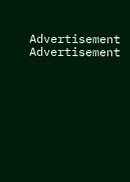Advertisement
Advertisement